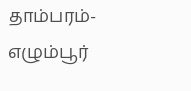தாம்பரம்-எழும்பூர்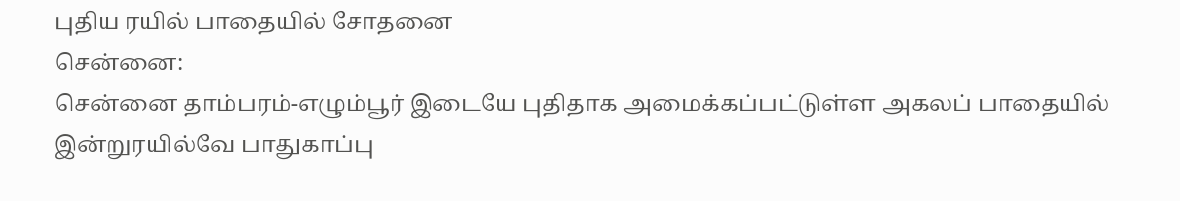புதிய ரயில் பாதையில் சோதனை
சென்னை:
சென்னை தாம்பரம்-எழும்பூர் இடையே புதிதாக அமைக்கப்பட்டுள்ள அகலப் பாதையில் இன்றுரயில்வே பாதுகாப்பு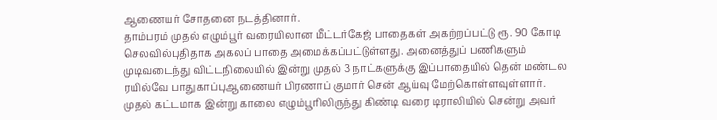ஆணையர் சோதனை நடத்தினார்.
தாம்பரம் முதல் எழும்பூர் வரையிலான மீட்டர்கேஜ் பாதைகள் அகற்றப்பட்டு ரூ. 90 கோடி செலவில்புதிதாக அகலப் பாதை அமைக்கப்பட்டுள்ளது. அனைத்துப் பணிகளும் முடிவடைந்து விட்டநிலையில் இன்று முதல் 3 நாட்களுக்கு இப்பாதையில் தென் மண்டல ரயில்வே பாதுகாப்புஆணையர் பிரணாப் குமார் சென் ஆய்வு மேற்கொள்ளவுள்ளார்.
முதல் கட்டமாக இன்று காலை எழும்பூரிலிருந்து கிண்டி வரை டிராலியில் சென்று அவர்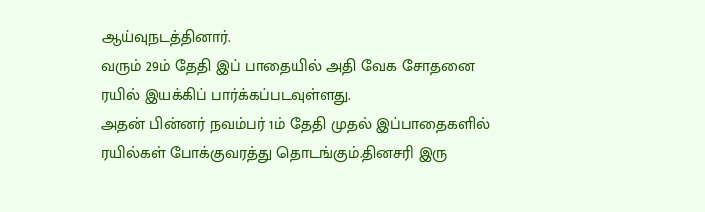ஆய்வுநடத்தினார்.
வரும் 29ம் தேதி இப் பாதையில் அதி வேக சோதனை ரயில் இயக்கிப் பார்க்கப்படவுள்ளது.
அதன் பின்னர் நவம்பர் 1ம் தேதி முதல் இப்பாதைகளில் ரயில்கள் போக்குவரத்து தொடங்கும்.தினசரி இரு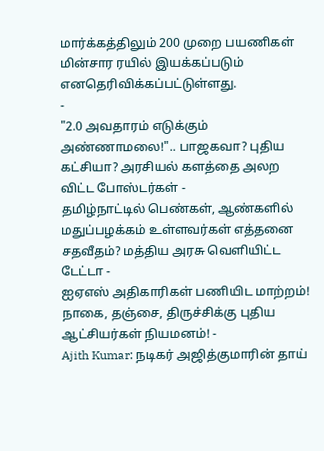மார்க்கத்திலும் 200 முறை பயணிகள் மின்சார ரயில் இயக்கப்படும் எனதெரிவிக்கப்பட்டுள்ளது.
-
"2.0 அவதாரம் எடுக்கும் அண்ணாமலை!".. பாஜகவா? புதிய கட்சியா? அரசியல் களத்தை அலற விட்ட போஸ்டர்கள் -
தமிழ்நாட்டில் பெண்கள், ஆண்களில் மதுப்பழக்கம் உள்ளவர்கள் எத்தனை சதவீதம்? மத்திய அரசு வெளியிட்ட டேட்டா -
ஐஏஎஸ் அதிகாரிகள் பணியிட மாற்றம்! நாகை, தஞ்சை, திருச்சிக்கு புதிய ஆட்சியர்கள் நியமனம்! -
Ajith Kumar: நடிகர் அஜித்குமாரின் தாய்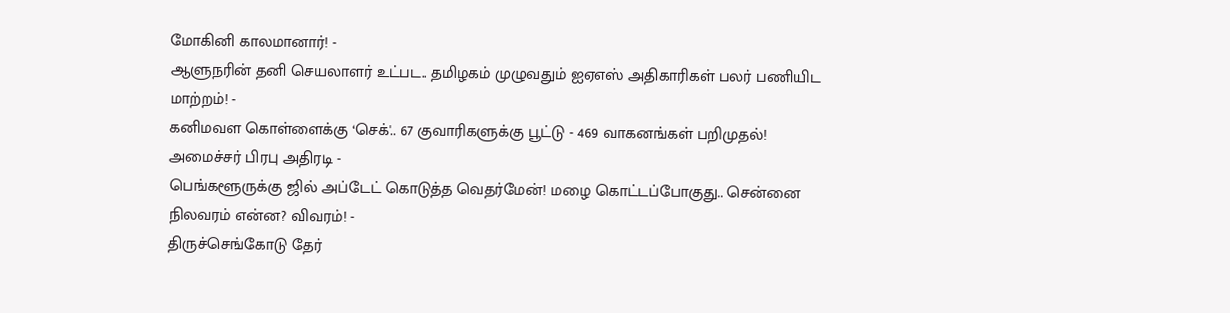மோகினி காலமானார்! -
ஆளுநரின் தனி செயலாளர் உட்பட.. தமிழகம் முழுவதும் ஐஏஎஸ் அதிகாரிகள் பலர் பணியிட மாற்றம்! -
கனிமவள கொள்ளைக்கு ‘செக்'.. 67 குவாரிகளுக்கு பூட்டு - 469 வாகனங்கள் பறிமுதல்! அமைச்சர் பிரபு அதிரடி -
பெங்களூருக்கு ஜில் அப்டேட் கொடுத்த வெதர்மேன்! மழை கொட்டப்போகுது.. சென்னை நிலவரம் என்ன? விவரம்! -
திருச்செங்கோடு தேர்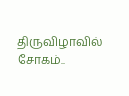திருவிழாவில் சோகம்..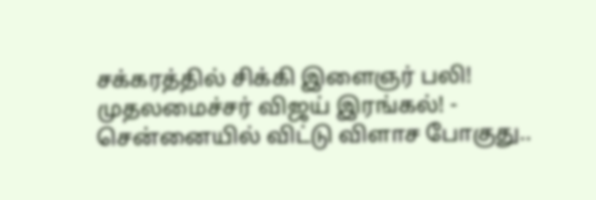சக்கரத்தில் சிக்கி இளைஞர் பலி! முதலமைச்சர் விஜய் இரங்கல்! -
சென்னையில் விட்டு விளாச போகுது..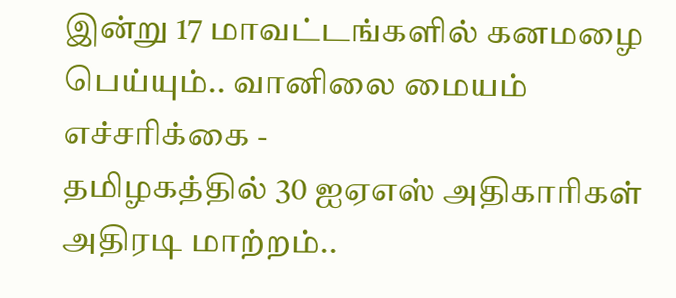இன்று 17 மாவட்டங்களில் கனமழை பெய்யும்.. வானிலை மையம் எச்சரிக்கை -
தமிழகத்தில் 30 ஐஏஎஸ் அதிகாரிகள் அதிரடி மாற்றம்..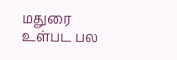மதுரை உள்பட பல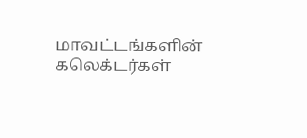மாவட்டங்களின் கலெக்டர்கள்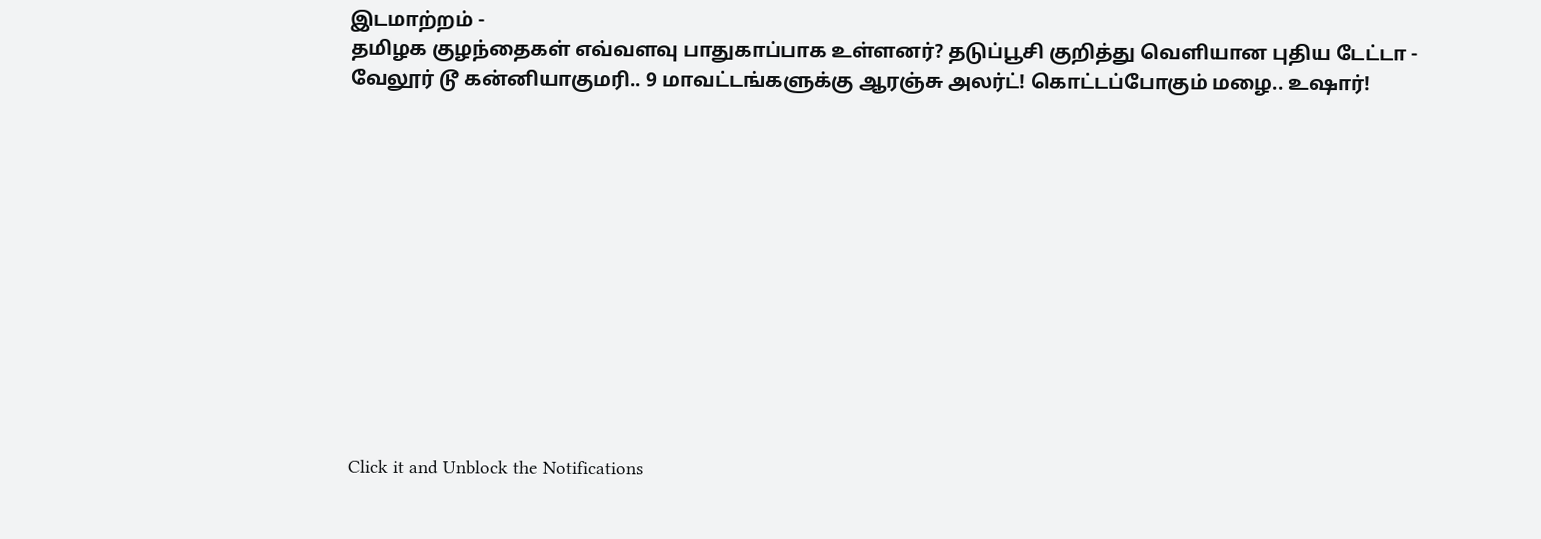இடமாற்றம் -
தமிழக குழந்தைகள் எவ்வளவு பாதுகாப்பாக உள்ளனர்? தடுப்பூசி குறித்து வெளியான புதிய டேட்டா -
வேலூர் டூ கன்னியாகுமரி.. 9 மாவட்டங்களுக்கு ஆரஞ்சு அலர்ட்! கொட்டப்போகும் மழை.. உஷார்!












Click it and Unblock the Notifications